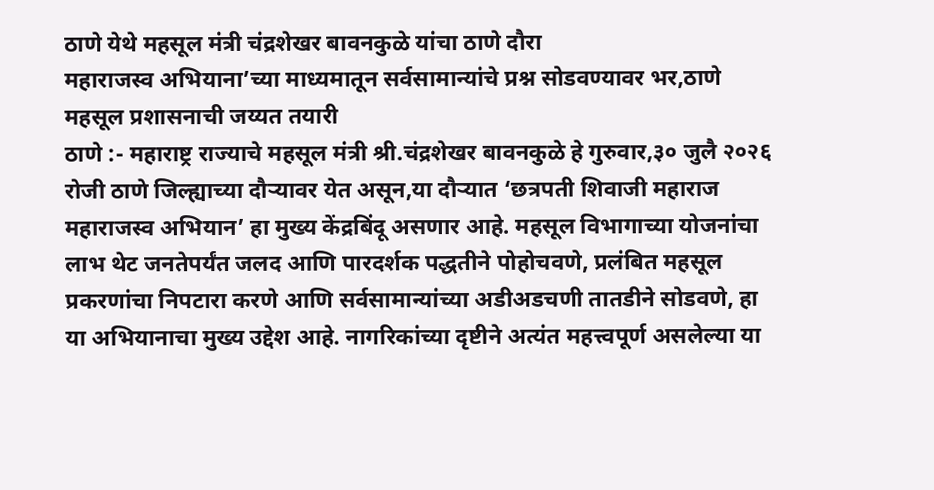ठाणे येथे महसूल मंत्री चंद्रशेखर बावनकुळे यांचा ठाणे दौरा
महाराजस्व अभियाना’च्या माध्यमातून सर्वसामान्यांचे प्रश्न सोडवण्यावर भर,ठाणे महसूल प्रशासनाची जय्यत तयारी
ठाणे :- महाराष्ट्र राज्याचे महसूल मंत्री श्री.चंद्रशेखर बावनकुळे हे गुरुवार,३० जुलै २०२६ रोजी ठाणे जिल्ह्याच्या दौऱ्यावर येत असून,या दौऱ्यात ‘छत्रपती शिवाजी महाराज महाराजस्व अभियान’ हा मुख्य केंद्रबिंदू असणार आहे. महसूल विभागाच्या योजनांचा लाभ थेट जनतेपर्यंत जलद आणि पारदर्शक पद्धतीने पोहोचवणे, प्रलंबित महसूल प्रकरणांचा निपटारा करणे आणि सर्वसामान्यांच्या अडीअडचणी तातडीने सोडवणे, हा या अभियानाचा मुख्य उद्देश आहे. नागरिकांच्या दृष्टीने अत्यंत महत्त्वपूर्ण असलेल्या या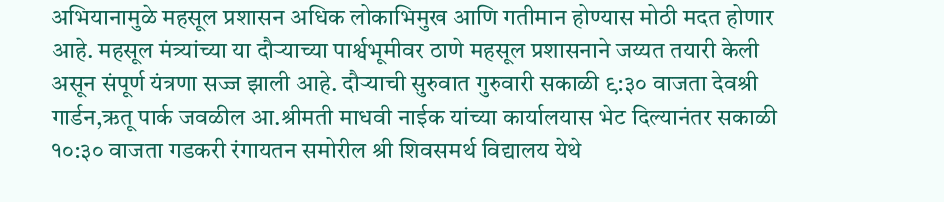अभियानामुळे महसूल प्रशासन अधिक लोकाभिमुख आणि गतीमान होण्यास मोठी मदत होणार आहे. महसूल मंत्र्यांच्या या दौऱ्याच्या पार्श्वभूमीवर ठाणे महसूल प्रशासनाने जय्यत तयारी केली असून संपूर्ण यंत्रणा सज्ज झाली आहे. दौऱ्याची सुरुवात गुरुवारी सकाळी ९:३० वाजता देवश्री गार्डन,ऋतू पार्क जवळील आ.श्रीमती माधवी नाईक यांच्या कार्यालयास भेट दिल्यानंतर सकाळी १०:३० वाजता गडकरी रंगायतन समोरील श्री शिवसमर्थ विद्यालय येथे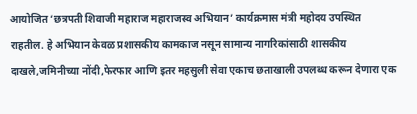आयोजित ‘छत्रपती शिवाजी महाराज महाराजस्व अभियान’ कार्यक्रमास मंत्री महोदय उपस्थित राहतील. हे अभियान केवळ प्रशासकीय कामकाज नसून सामान्य नागरिकांसाठी शासकीय दाखले,जमिनीच्या नोंदी,फेरफार आणि इतर महसुली सेवा एकाच छताखाली उपलब्ध करून देणारा एक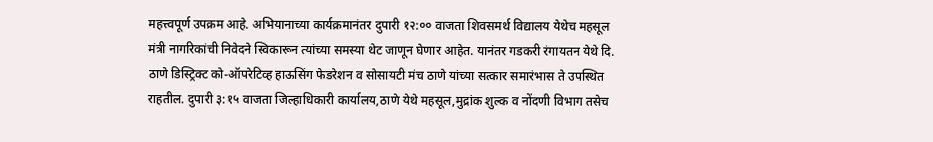महत्त्वपूर्ण उपक्रम आहे. अभियानाच्या कार्यक्रमानंतर दुपारी १२:०० वाजता शिवसमर्थ विद्यालय येथेच महसूल मंत्री नागरिकांची निवेदने स्विकारून त्यांच्या समस्या थेट जाणून घेणार आहेत. यानंतर गडकरी रंगायतन येथे दि. ठाणे डिस्ट्रिक्ट को-ऑपरेटिव्ह हाऊसिंग फेडरेशन व सोसायटी मंच ठाणे यांच्या सत्कार समारंभास ते उपस्थित राहतील. दुपारी ३:१५ वाजता जिल्हाधिकारी कार्यालय,ठाणे येथे महसूल,मुद्रांक शुल्क व नोंदणी विभाग तसेच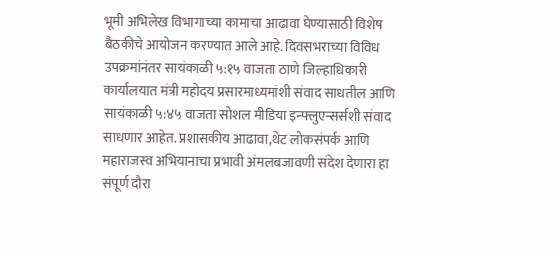भूमी अभिलेख विभागाच्या कामाचा आढावा घेण्यासाठी विशेष बैठकीचे आयोजन करण्यात आले आहे. दिवसभराच्या विविध उपक्रमांनंतर सायंकाळी ५:१५ वाजता ठाणे जिल्हाधिकारी कार्यालयात मंत्री महोदय प्रसारमाध्यमांशी संवाद साधतील आणि सायंकाळी ५:४५ वाजता सोशल मीडिया इन्फ्लुएन्सर्सशी संवाद साधणार आहेत. प्रशासकीय आढावा,थेट लोकसंपर्क आणि महाराजस्व अभियानाचा प्रभावी अंमलबजावणी संदेश देणारा हा संपूर्ण दौरा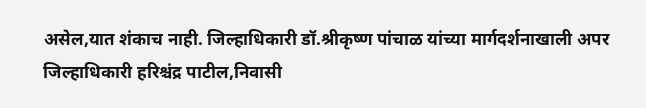असेल,यात शंकाच नाही. जिल्हाधिकारी डॉ.श्रीकृष्ण पांचाळ यांच्या मार्गदर्शनाखाली अपर जिल्हाधिकारी हरिश्चंद्र पाटील,निवासी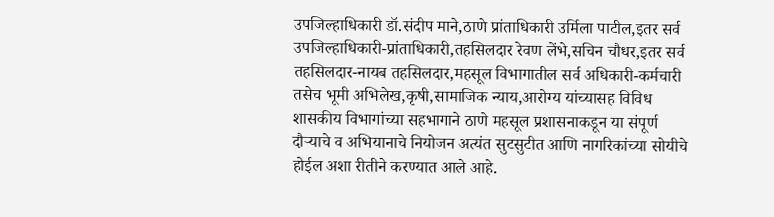उपजिल्हाधिकारी डॉ.संदीप माने,ठाणे प्रांताधिकारी उर्मिला पाटील,इतर सर्व उपजिल्हाधिकारी-प्रांताधिकारी,तहसिलदार रेवण लेंभे,सचिन चौधर,इतर सर्व तहसिलदार-नायब तहसिलदार,महसूल विभागातील सर्व अधिकारी-कर्मचारी तसेच भूमी अभिलेख,कृषी,सामाजिक न्याय,आरोग्य यांच्यासह विविध शासकीय विभागांच्या सहभागाने ठाणे महसूल प्रशासनाकडून या संपूर्ण दौऱ्याचे व अभियानाचे नियोजन अत्यंत सुटसुटीत आणि नागरिकांच्या सोयीचे होईल अशा रीतीने करण्यात आले आहे.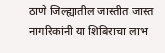ठाणे जिल्ह्यातील जास्तीत जास्त नागरिकांनी या शिबिराचा लाभ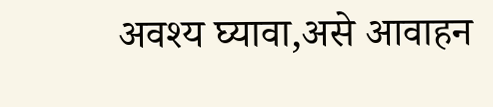अवश्य घ्यावा,असे आवाहन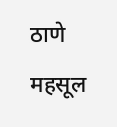ठाणे महसूल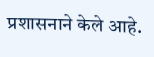प्रशासनाने केले आहे.